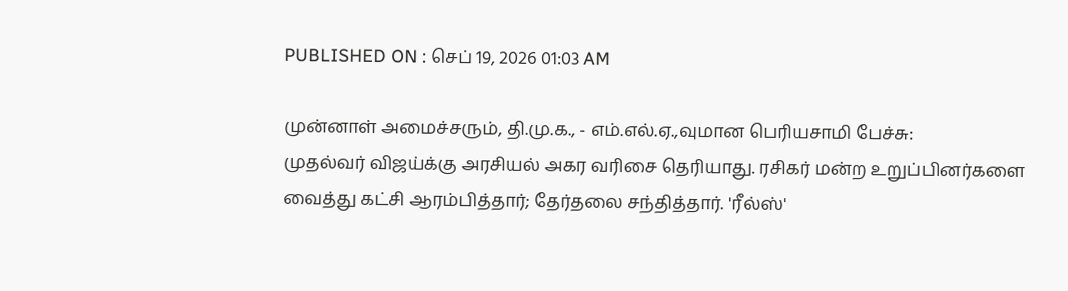PUBLISHED ON : செப் 19, 2026 01:03 AM

முன்னாள் அமைச்சரும், தி.மு.க., - எம்.எல்.ஏ.,வுமான பெரியசாமி பேச்சு:
முதல்வர் விஜய்க்கு அரசியல் அகர வரிசை தெரியாது. ரசிகர் மன்ற உறுப்பினர்களை வைத்து கட்சி ஆரம்பித்தார்; தேர்தலை சந்தித்தார். 'ரீல்ஸ்'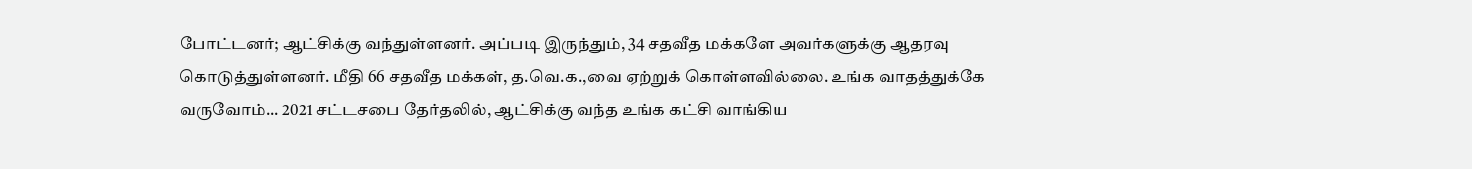போட்டனர்; ஆட்சிக்கு வந்துள்ளனர். அப்படி இருந்தும், 34 சதவீத மக்களே அவர்களுக்கு ஆதரவு கொடுத்துள்ளனர். மீதி 66 சதவீத மக்கள், த.வெ.க.,வை ஏற்றுக் கொள்ளவில்லை. உங்க வாதத்துக்கே வருவோம்... 2021 சட்டசபை தேர்தலில், ஆட்சிக்கு வந்த உங்க கட்சி வாங்கிய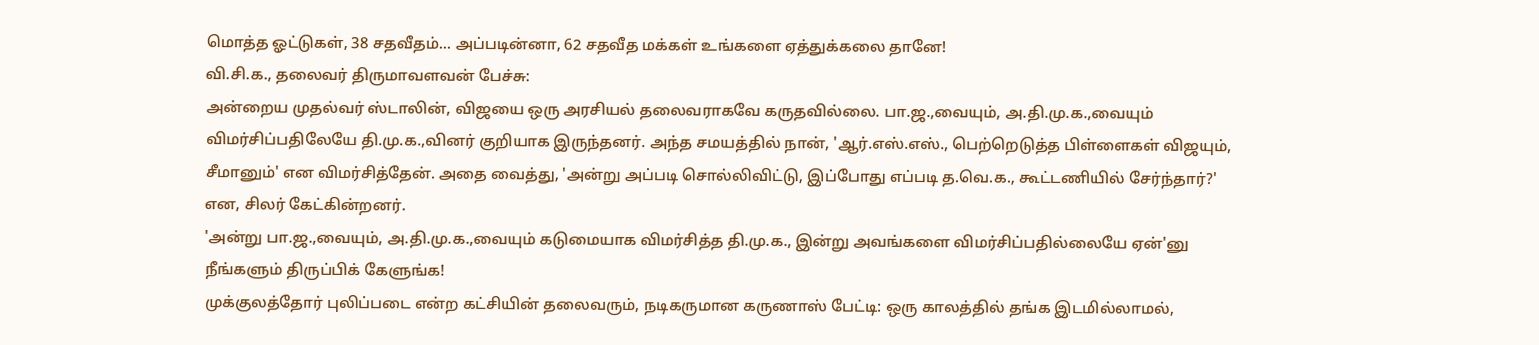மொத்த ஓட்டுகள், 38 சதவீதம்... அப்படின்னா, 62 சதவீத மக்கள் உங்களை ஏத்துக்கலை தானே!
வி.சி.க., தலைவர் திருமாவளவன் பேச்சு:
அன்றைய முதல்வர் ஸ்டாலின், விஜயை ஒரு அரசியல் தலைவராகவே கருதவில்லை. பா.ஜ.,வையும், அ.தி.மு.க.,வையும் விமர்சிப்பதிலேயே தி.மு.க.,வினர் குறியாக இருந்தனர். அந்த சமயத்தில் நான், 'ஆர்.எஸ்.எஸ்., பெற்றெடுத்த பிள்ளைகள் விஜயும், சீமானும்' என விமர்சித்தேன். அதை வைத்து, 'அன்று அப்படி சொல்லிவிட்டு, இப்போது எப்படி த.வெ.க., கூட்டணியில் சேர்ந்தார்?' என, சிலர் கேட்கின்றனர்.
'அன்று பா.ஜ.,வையும், அ.தி.மு.க.,வையும் கடுமையாக விமர்சித்த தி.மு.க., இன்று அவங்களை விமர்சிப்பதில்லையே ஏன்'னு நீங்களும் திருப்பிக் கேளுங்க!
முக்குலத்தோர் புலிப்படை என்ற கட்சியின் தலைவரும், நடிகருமான கருணாஸ் பேட்டி: ஒரு காலத்தில் தங்க இடமில்லாமல்,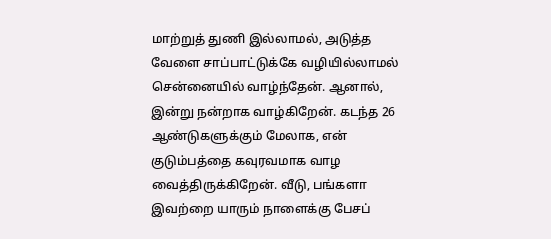மாற்றுத் துணி இல்லாமல், அடுத்த வேளை சாப்பாட்டுக்கே வழியில்லாமல் சென்னையில் வாழ்ந்தேன். ஆனால், இன்று நன்றாக வாழ்கிறேன். கடந்த 26 ஆண்டுகளுக்கும் மேலாக, என் குடும்பத்தை கவுரவமாக வாழ வைத்திருக்கிறேன். வீடு, பங்களா இவற்றை யாரும் நாளைக்கு பேசப்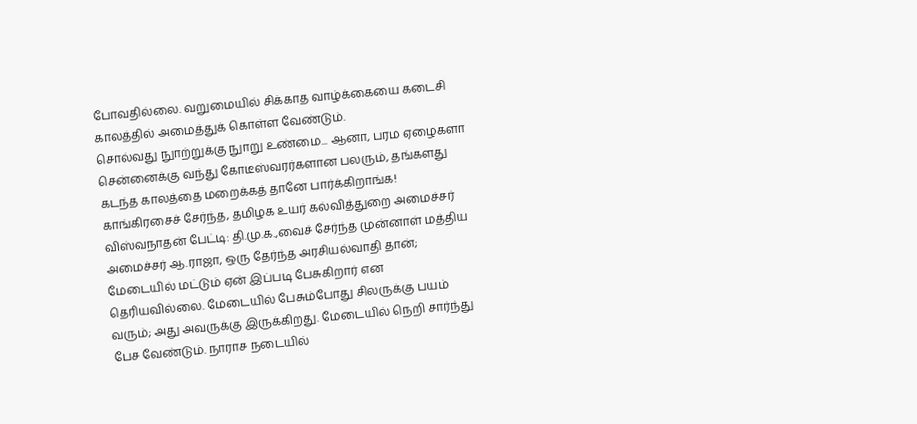போவதில்லை. வறுமையில் சிக்காத வாழ்க்கையை கடைசி காலத்தில் அமைத்துக் கொள்ள வேண்டும்.
சொல்வது நுாற்றுக்கு நுாறு உண்மை... ஆனா, பரம ஏழைகளா சென்னைக்கு வந்து கோடீஸ்வரர்களான பலரும், தங்களது கடந்த காலத்தை மறைக்கத் தானே பார்க்கிறாங்க!
காங்கிரசைச் சேர்ந்த, தமிழக உயர் கல்வித்துறை அமைச்சர் விஸ்வநாதன் பேட்டி: தி.மு.க.,வைச் சேர்ந்த முன்னாள் மத்திய அமைச்சர் ஆ.ராஜா, ஒரு தேர்ந்த அரசியல்வாதி தான்; மேடையில் மட்டும் ஏன் இப்படி பேசுகிறார் என தெரியவில்லை. மேடையில் பேசும்போது சிலருக்கு பயம் வரும்; அது அவருக்கு இருக்கிறது. மேடையில் நெறி சார்ந்து பேச வேண்டும். நாராச நடையில்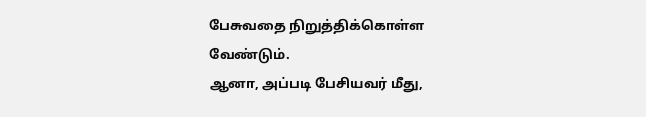பேசுவதை நிறுத்திக்கொள்ள வேண்டும்.
ஆனா, அப்படி பேசியவர் மீது,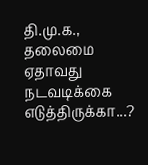தி.மு.க., தலைமை ஏதாவது நடவடிக்கை எடுத்திருக்கா...?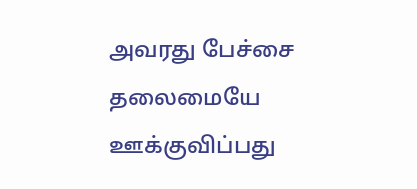அவரது பேச்சை தலைமையே ஊக்குவிப்பது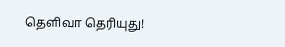தெளிவா தெரியுது!